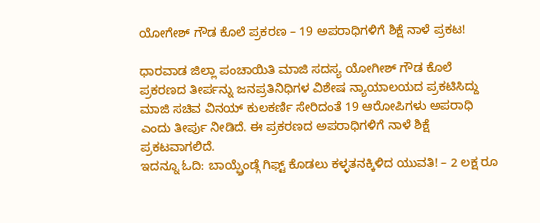ಯೋಗೇಶ್ ಗೌಡ ಕೊಲೆ ಪ್ರಕರಣ – 19 ಅಪರಾಧಿಗಳಿಗೆ ಶಿಕ್ಷೆ ನಾಳೆ ಪ್ರಕಟ!

ಧಾರವಾಡ ಜಿಲ್ಲಾ ಪಂಚಾಯಿತಿ ಮಾಜಿ ಸದಸ್ಯ ಯೋಗೀಶ್ ಗೌಡ ಕೊಲೆ ಪ್ರಕರಣದ ತೀರ್ಪನ್ನು ಜನಪ್ರತಿನಿಧಿಗಳ ವಿಶೇಷ ನ್ಯಾಯಾಲಯದ ಪ್ರಕಟಿಸಿದ್ದು ಮಾಜಿ ಸಚಿವ ವಿನಯ್ ಕುಲಕರ್ಣಿ ಸೇರಿದಂತೆ 19 ಆರೋಪಿಗಳು ಅಪರಾಧಿ ಎಂದು ತೀರ್ಪು ನೀಡಿದೆ. ಈ ಪ್ರಕರಣದ ಅಪರಾಧಿಗಳಿಗೆ ನಾಳೆ ಶಿಕ್ಷೆ ಪ್ರಕಟವಾಗಲಿದೆ.
ಇದನ್ನೂ ಓದಿ: ಬಾಯ್ಫ್ರೆಂಡ್ಗೆ ಗಿಫ್ಟ್ ಕೊಡಲು ಕಳ್ಳತನಕ್ಕಿಳಿದ ಯುವತಿ! – 2 ಲಕ್ಷ ರೂ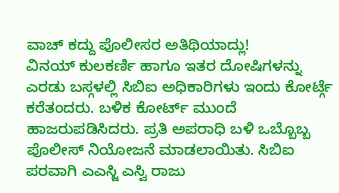ವಾಚ್ ಕದ್ದು ಪೊಲೀಸರ ಅತಿಥಿಯಾದ್ಲು!
ವಿನಯ್ ಕುಲಕರ್ಣಿ ಹಾಗೂ ಇತರ ದೋಷಿಗಳನ್ನು ಎರಡು ಬಸ್ಗಳಲ್ಲಿ ಸಿಬಿಐ ಅಧಿಕಾರಿಗಳು ಇಂದು ಕೋರ್ಟ್ಗೆ ಕರೆತಂದರು. ಬಳಿಕ ಕೋರ್ಟ್ ಮುಂದೆ ಹಾಜರುಪಡಿಸಿದರು. ಪ್ರತಿ ಅಪರಾಧಿ ಬಳಿ ಒಬ್ಬೊಬ್ಬ ಪೊಲೀಸ್ ನಿಯೋಜನೆ ಮಾಡಲಾಯಿತು. ಸಿಬಿಐ ಪರವಾಗಿ ಎಎಸ್ಜಿ ಎಸ್ವಿ ರಾಜು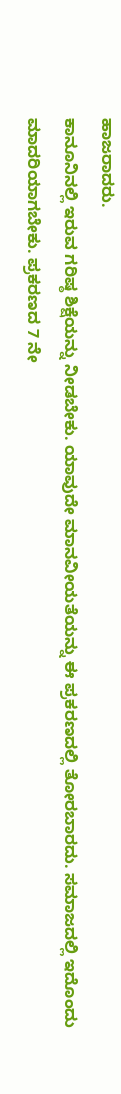ಹಾಜರಾದರು.
ಕಾನೂನಿನಲ್ಲಿ ಇರುವ ಗರಿಷ್ಠ ಶಿಕ್ಷೆಯನ್ನು ನೀಡಬೇಕು. ಯಾವುದೇ ಮಾನವೀಯತೆಯನ್ನು ಈ ಪ್ರಕರಣದಲ್ಲಿ ತೋರಬಾರದು. ಸಮಾಜದಲ್ಲಿ ಇದೊಂದು ಮಾದರಿಯಾಗಬೇಕು. ಪ್ರಕರಣದ 7 ನೇ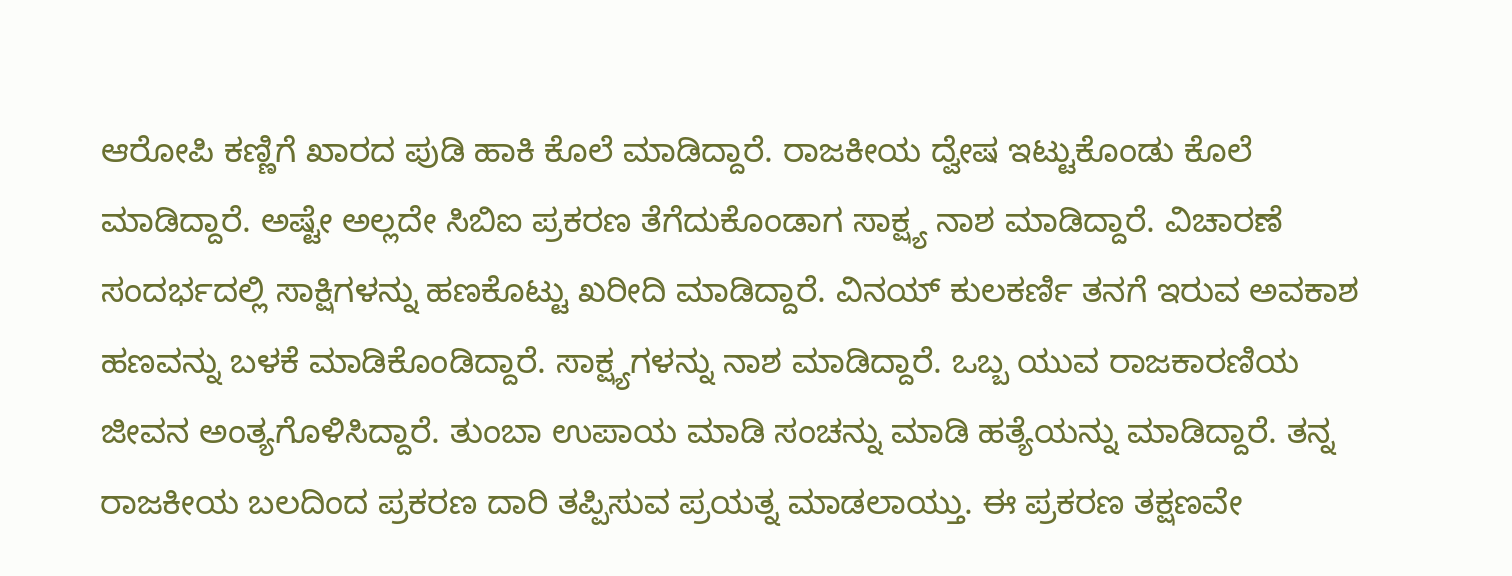ಆರೋಪಿ ಕಣ್ಣಿಗೆ ಖಾರದ ಪುಡಿ ಹಾಕಿ ಕೊಲೆ ಮಾಡಿದ್ದಾರೆ. ರಾಜಕೀಯ ದ್ವೇಷ ಇಟ್ಟುಕೊಂಡು ಕೊಲೆ ಮಾಡಿದ್ದಾರೆ. ಅಷ್ಟೇ ಅಲ್ಲದೇ ಸಿಬಿಐ ಪ್ರಕರಣ ತೆಗೆದುಕೊಂಡಾಗ ಸಾಕ್ಷ್ಯ ನಾಶ ಮಾಡಿದ್ದಾರೆ. ವಿಚಾರಣೆ ಸಂದರ್ಭದಲ್ಲಿ ಸಾಕ್ಷಿಗಳನ್ನು ಹಣಕೊಟ್ಟು ಖರೀದಿ ಮಾಡಿದ್ದಾರೆ. ವಿನಯ್ ಕುಲಕರ್ಣಿ ತನಗೆ ಇರುವ ಅವಕಾಶ ಹಣವನ್ನು ಬಳಕೆ ಮಾಡಿಕೊಂಡಿದ್ದಾರೆ. ಸಾಕ್ಷ್ಯಗಳನ್ನು ನಾಶ ಮಾಡಿದ್ದಾರೆ. ಒಬ್ಬ ಯುವ ರಾಜಕಾರಣಿಯ ಜೀವನ ಅಂತ್ಯಗೊಳಿಸಿದ್ದಾರೆ. ತುಂಬಾ ಉಪಾಯ ಮಾಡಿ ಸಂಚನ್ನು ಮಾಡಿ ಹತ್ಯೆಯನ್ನು ಮಾಡಿದ್ದಾರೆ. ತನ್ನ ರಾಜಕೀಯ ಬಲದಿಂದ ಪ್ರಕರಣ ದಾರಿ ತಪ್ಪಿಸುವ ಪ್ರಯತ್ನ ಮಾಡಲಾಯ್ತು. ಈ ಪ್ರಕರಣ ತಕ್ಷಣವೇ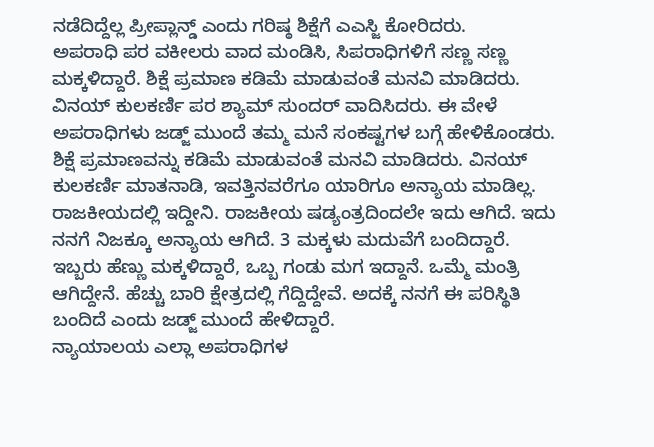ನಡೆದಿದ್ದೆಲ್ಲ ಪ್ರೀಪ್ಲಾನ್ಡ್ ಎಂದು ಗರಿಷ್ಠ ಶಿಕ್ಷೆಗೆ ಎಎಸ್ಜಿ ಕೋರಿದರು.
ಅಪರಾಧಿ ಪರ ವಕೀಲರು ವಾದ ಮಂಡಿಸಿ, ಸಿಪರಾಧಿಗಳಿಗೆ ಸಣ್ಣ ಸಣ್ಣ ಮಕ್ಕಳಿದ್ದಾರೆ. ಶಿಕ್ಷೆ ಪ್ರಮಾಣ ಕಡಿಮೆ ಮಾಡುವಂತೆ ಮನವಿ ಮಾಡಿದರು. ವಿನಯ್ ಕುಲಕರ್ಣಿ ಪರ ಶ್ಯಾಮ್ ಸುಂದರ್ ವಾದಿಸಿದರು. ಈ ವೇಳೆ ಅಪರಾಧಿಗಳು ಜಡ್ಜ್ ಮುಂದೆ ತಮ್ಮ ಮನೆ ಸಂಕಷ್ಟಗಳ ಬಗ್ಗೆ ಹೇಳಿಕೊಂಡರು. ಶಿಕ್ಷೆ ಪ್ರಮಾಣವನ್ನು ಕಡಿಮೆ ಮಾಡುವಂತೆ ಮನವಿ ಮಾಡಿದರು. ವಿನಯ್ ಕುಲಕರ್ಣಿ ಮಾತನಾಡಿ, ಇವತ್ತಿನವರೆಗೂ ಯಾರಿಗೂ ಅನ್ಯಾಯ ಮಾಡಿಲ್ಲ. ರಾಜಕೀಯದಲ್ಲಿ ಇದ್ದೀನಿ. ರಾಜಕೀಯ ಷಡ್ಯಂತ್ರದಿಂದಲೇ ಇದು ಆಗಿದೆ. ಇದು ನನಗೆ ನಿಜಕ್ಕೂ ಅನ್ಯಾಯ ಆಗಿದೆ. 3 ಮಕ್ಕಳು ಮದುವೆಗೆ ಬಂದಿದ್ದಾರೆ. ಇಬ್ಬರು ಹೆಣ್ಣು ಮಕ್ಕಳಿದ್ದಾರೆ, ಒಬ್ಬ ಗಂಡು ಮಗ ಇದ್ದಾನೆ. ಒಮ್ಮೆ ಮಂತ್ರಿ ಆಗಿದ್ದೇನೆ. ಹೆಚ್ಚು ಬಾರಿ ಕ್ಷೇತ್ರದಲ್ಲಿ ಗೆದ್ದಿದ್ದೇವೆ. ಅದಕ್ಕೆ ನನಗೆ ಈ ಪರಿಸ್ಥಿತಿ ಬಂದಿದೆ ಎಂದು ಜಡ್ಜ್ ಮುಂದೆ ಹೇಳಿದ್ದಾರೆ.
ನ್ಯಾಯಾಲಯ ಎಲ್ಲಾ ಅಪರಾಧಿಗಳ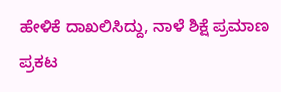ಹೇಳಿಕೆ ದಾಖಲಿಸಿದ್ದು, ನಾಳೆ ಶಿಕ್ಷೆ ಪ್ರಮಾಣ ಪ್ರಕಟ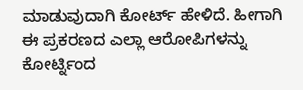ಮಾಡುವುದಾಗಿ ಕೋರ್ಟ್ ಹೇಳಿದೆ. ಹೀಗಾಗಿ ಈ ಪ್ರಕರಣದ ಎಲ್ಲಾ ಆರೋಪಿಗಳನ್ನು ಕೋರ್ಟ್ನಿಂದ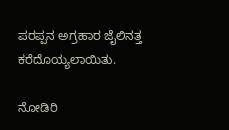ಪರಪ್ಪನ ಅಗ್ರಹಾರ ಜೈಲಿನತ್ತ ಕರೆದೊಯ್ಯಲಾಯಿತು.

ನೋಡಿರಿ